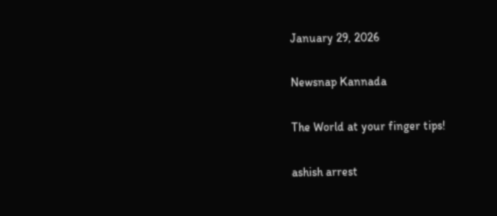January 29, 2026

Newsnap Kannada

The World at your finger tips!

ashish arrest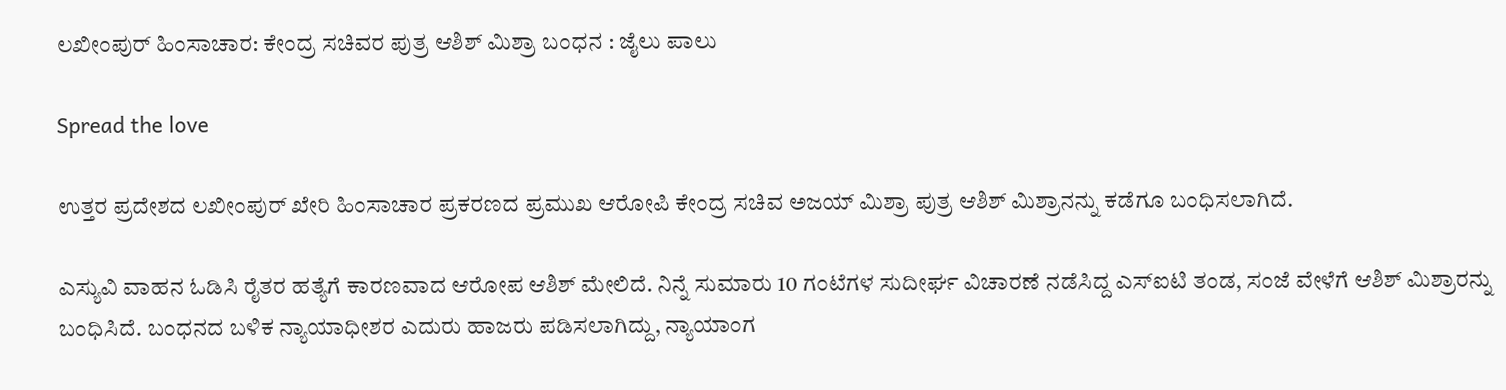ಲಖೀಂಪುರ್ ಹಿಂಸಾಚಾರ: ಕೇಂದ್ರ ಸಚಿವರ ಪುತ್ರ ಆಶಿಶ್ ಮಿಶ್ರಾ ಬಂಧನ : ಜೈಲು ಪಾಲು

Spread the love

ಉತ್ತರ ಪ್ರದೇಶದ ಲಖೀಂಪುರ್ ಖೇರಿ ಹಿಂಸಾಚಾರ ಪ್ರಕರಣದ ಪ್ರಮುಖ ಆರೋಪಿ ಕೇಂದ್ರ ಸಚಿವ ಅಜಯ್ ಮಿಶ್ರಾ ಪುತ್ರ ಆಶಿಶ್ ಮಿಶ್ರಾನನ್ನು ಕಡೆಗೂ ಬಂಧಿಸಲಾಗಿದೆ.

ಎಸ್ಯುವಿ ವಾಹನ ಓಡಿಸಿ ರೈತರ ಹತ್ಯೆಗೆ ಕಾರಣವಾದ ಆರೋಪ ಆಶಿಶ್ ಮೇಲಿದೆ. ನಿನ್ನೆ ಸುಮಾರು 10 ಗಂಟೆಗಳ ಸುದೀರ್ಘ ವಿಚಾರಣೆ ನಡೆಸಿದ್ದ ಎಸ್ಐಟಿ ತಂಡ, ಸಂಜೆ ವೇಳೆಗೆ ಆಶಿಶ್ ಮಿಶ್ರಾರನ್ನು ಬಂಧಿಸಿದೆ. ಬಂಧನದ ಬಳಿಕ ನ್ಯಾಯಾಧೀಶರ ಎದುರು ಹಾಜರು ಪಡಿಸಲಾಗಿದ್ದು, ನ್ಯಾಯಾಂಗ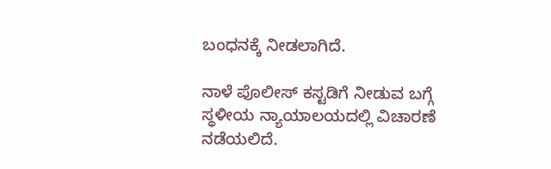ಬಂಧನಕ್ಕೆ ನೀಡಲಾಗಿದೆ.

ನಾಳೆ ಪೊಲೀಸ್ ಕಸ್ಟಡಿಗೆ ನೀಡುವ ಬಗ್ಗೆ ಸ್ಥಳೀಯ ನ್ಯಾಯಾಲಯದಲ್ಲಿ ವಿಚಾರಣೆ ನಡೆಯಲಿದೆ.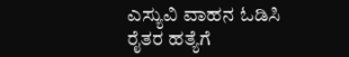ಎಸ್ಯುವಿ ವಾಹನ ಓಡಿಸಿ ರೈತರ ಹತ್ಯೆಗೆ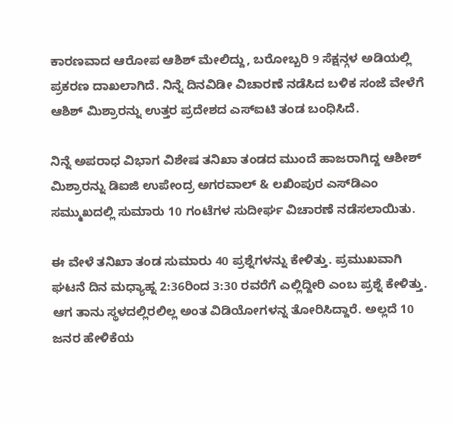ಕಾರಣವಾದ ಆರೋಪ ಆಶಿಶ್ ಮೇಲಿದ್ದು, ಬರೋಬ್ಬರಿ 9 ಸೆಕ್ಷನ್ಗಳ ಅಡಿಯಲ್ಲಿ ಪ್ರಕರಣ ದಾಖಲಾಗಿದೆ. ನಿನ್ನೆ ದಿನವಿಡೀ ವಿಚಾರಣೆ ನಡೆಸಿದ ಬಳಿಕ ಸಂಜೆ ವೇಳೆಗೆ ಆಶಿಶ್ ಮಿಶ್ರಾರನ್ನು ಉತ್ತರ ಪ್ರದೇಶದ ಎಸ್ಐಟಿ ತಂಡ ಬಂಧಿಸಿದೆ.

ನಿನ್ನೆ ಅಪರಾಧ ವಿಭಾಗ ವಿಶೇಷ ತನಿಖಾ ತಂಡದ ಮುಂದೆ ಹಾಜರಾಗಿದ್ದ ಆಶೀಶ್ ಮಿಶ್ರಾರನ್ನು ಡಿಐಜಿ ಉಪೇಂದ್ರ ಅಗರವಾಲ್ & ಲಖಿಂಪುರ ಎಸ್‌ಡಿಎಂ ಸಮ್ಮುಖದಲ್ಲಿ ಸುಮಾರು 10 ಗಂಟೆಗಳ ಸುದೀರ್ಘ ವಿಚಾರಣೆ ನಡೆಸಲಾಯಿತು.

ಈ ವೇಳೆ ತನಿಖಾ ತಂಡ ಸುಮಾರು 40 ಪ್ರಶ್ನೆಗಳನ್ನು ಕೇಳಿತ್ತು. ಪ್ರಮುಖವಾಗಿ ಘಟನೆ ದಿನ ಮಧ್ಯಾಹ್ನ 2:36ರಿಂದ 3:30 ರವರೆಗೆ ಎಲ್ಲಿದ್ದೀರಿ ಎಂಬ ಪ್ರಶ್ನೆ ಕೇಳಿತ್ತು. ಆಗ ತಾನು ಸ್ಥಳದಲ್ಲಿರಲಿಲ್ಲ ಅಂತ ವಿಡಿಯೋಗಳನ್ನ ತೋರಿಸಿದ್ದಾರೆ. ಅಲ್ಲದೆ 10 ಜನರ ಹೇಳಿಕೆಯ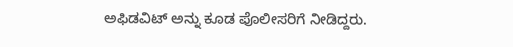ಅಫಿಡವಿಟ್ ಅನ್ನು ಕೂಡ ಪೊಲೀಸರಿಗೆ ನೀಡಿದ್ದರು.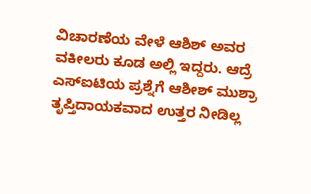ವಿಚಾರಣೆಯ ವೇಳೆ ಆಶಿಶ್ ಅವರ ವಕೀಲರು ಕೂಡ ಅಲ್ಲಿ ಇದ್ದರು. ಆದ್ರೆ ಎಸ್ಐಟಿಯ ಪ್ರಶ್ನೆಗೆ ಆಶೀಶ್ ಮುಶ್ರಾ ತೃಪ್ತಿದಾಯಕವಾದ ಉತ್ತರ ನೀಡಿಲ್ಲ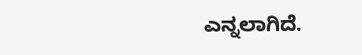ಎನ್ನಲಾಗಿದೆ.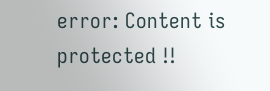error: Content is protected !!